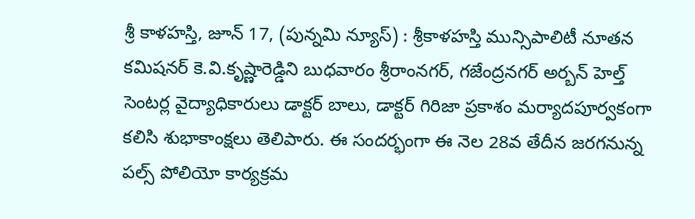శ్రీ కాళహస్తి, జూన్ 17, (పున్నమి న్యూస్) : శ్రీకాళహస్తి మున్సిపాలిటీ నూతన కమిషనర్ కె.వి.కృష్ణారెడ్డిని బుధవారం శ్రీరాంనగర్, గజేంద్రనగర్ అర్బన్ హెల్త్ సెంటర్ల వైద్యాధికారులు డాక్టర్ బాలు, డాక్టర్ గిరిజా ప్రకాశం మర్యాదపూర్వకంగా కలిసి శుభాకాంక్షలు తెలిపారు. ఈ సందర్భంగా ఈ నెల 28వ తేదీన జరగనున్న పల్స్ పోలియో కార్యక్రమ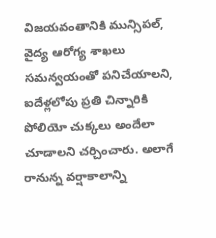విజయవంతానికి మున్సిపల్, వైద్య ఆరోగ్య శాఖలు సమన్వయంతో పనిచేయాలని, ఐదేళ్లలోపు ప్రతి చిన్నారికి పోలియో చుక్కలు అందేలా చూడాలని చర్చించారు. అలాగే రానున్న వర్షాకాలాన్ని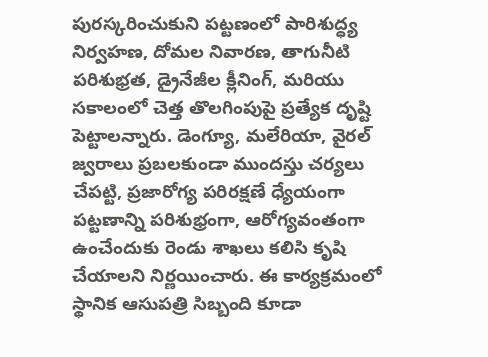పురస్కరించుకుని పట్టణంలో పారిశుద్ధ్య నిర్వహణ, దోమల నివారణ, తాగునీటి పరిశుభ్రత, డ్రైనేజీల క్లీనింగ్, మరియు సకాలంలో చెత్త తొలగింపుపై ప్రత్యేక దృష్టి పెట్టాలన్నారు. డెంగ్యూ, మలేరియా, వైరల్ జ్వరాలు ప్రబలకుండా ముందస్తు చర్యలు చేపట్టి, ప్రజారోగ్య పరిరక్షణే ధ్యేయంగా పట్టణాన్ని పరిశుభ్రంగా, ఆరోగ్యవంతంగా ఉంచేందుకు రెండు శాఖలు కలిసి కృషి చేయాలని నిర్ణయించారు. ఈ కార్యక్రమంలో స్థానిక ఆసుపత్రి సిబ్బంది కూడా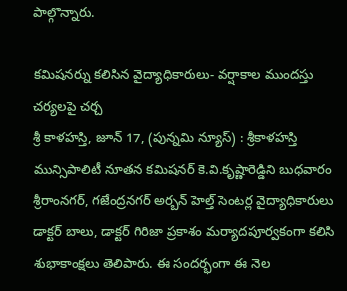పాల్గొన్నారు.

కమిషనర్ను కలిసిన వైద్యాధికారులు- వర్షాకాల ముందస్తు చర్యలపై చర్చ
శ్రీ కాళహస్తి, జూన్ 17, (పున్నమి న్యూస్) : శ్రీకాళహస్తి మున్సిపాలిటీ నూతన కమిషనర్ కె.వి.కృష్ణారెడ్డిని బుధవారం శ్రీరాంనగర్, గజేంద్రనగర్ అర్బన్ హెల్త్ సెంటర్ల వైద్యాధికారులు డాక్టర్ బాలు, డాక్టర్ గిరిజా ప్రకాశం మర్యాదపూర్వకంగా కలిసి శుభాకాంక్షలు తెలిపారు. ఈ సందర్భంగా ఈ నెల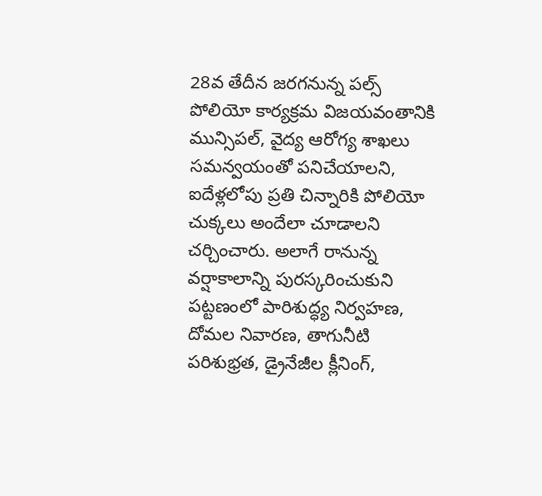28వ తేదీన జరగనున్న పల్స్ పోలియో కార్యక్రమ విజయవంతానికి మున్సిపల్, వైద్య ఆరోగ్య శాఖలు సమన్వయంతో పనిచేయాలని, ఐదేళ్లలోపు ప్రతి చిన్నారికి పోలియో చుక్కలు అందేలా చూడాలని చర్చించారు. అలాగే రానున్న వర్షాకాలాన్ని పురస్కరించుకుని పట్టణంలో పారిశుద్ధ్య నిర్వహణ, దోమల నివారణ, తాగునీటి పరిశుభ్రత, డ్రైనేజీల క్లీనింగ్,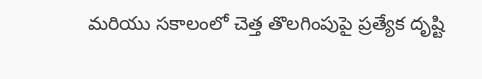మరియు సకాలంలో చెత్త తొలగింపుపై ప్రత్యేక దృష్టి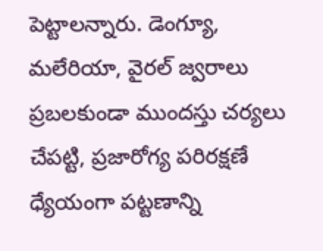పెట్టాలన్నారు. డెంగ్యూ, మలేరియా, వైరల్ జ్వరాలు ప్రబలకుండా ముందస్తు చర్యలు చేపట్టి, ప్రజారోగ్య పరిరక్షణే ధ్యేయంగా పట్టణాన్ని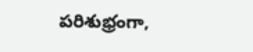పరిశుభ్రంగా,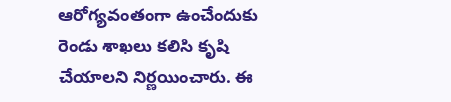ఆరోగ్యవంతంగా ఉంచేందుకు రెండు శాఖలు కలిసి కృషి చేయాలని నిర్ణయించారు. ఈ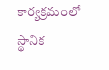కార్యక్రమంలో స్థానిక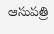ఆసుపత్రి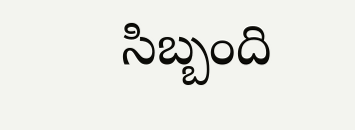సిబ్బంది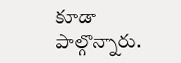కూడా పాల్గొన్నారు.